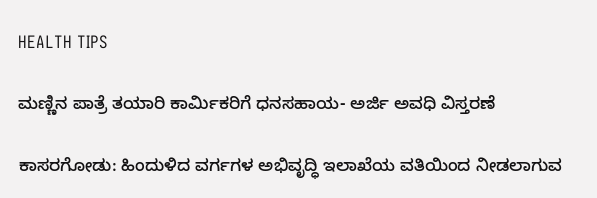HEALTH TIPS

ಮಣ್ಣಿನ ಪಾತ್ರೆ ತಯಾರಿ ಕಾರ್ಮಿಕರಿಗೆ ಧನಸಹಾಯ- ಅರ್ಜಿ ಅವಧಿ ವಿಸ್ತರಣೆ

ಕಾಸರಗೋಡು: ಹಿಂದುಳಿದ ವರ್ಗಗಳ ಅಭಿವೃದ್ಧಿ ಇಲಾಖೆಯ ವತಿಯಿಂದ ನೀಡಲಾಗುವ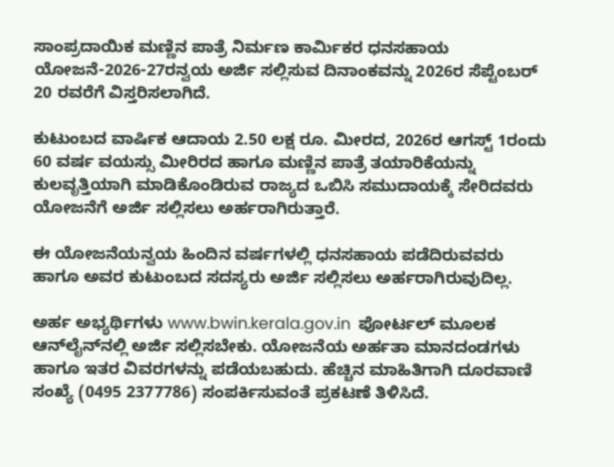ಸಾಂಪ್ರದಾಯಿಕ ಮಣ್ಣಿನ ಪಾತ್ರೆ ನಿರ್ಮಣ ಕಾರ್ಮಿಕರ ಧನಸಹಾಯ ಯೋಜನೆ-2026-27ರನ್ವಯ ಅರ್ಜಿ ಸಲ್ಲಿಸುವ ದಿನಾಂಕವನ್ನು 2026ರ ಸೆಪ್ಟೆಂಬರ್ 20 ರವರೆಗೆ ವಿಸ್ತರಿಸಲಾಗಿದೆ.

ಕುಟುಂಬದ ವಾರ್ಷಿಕ ಆದಾಯ 2.50 ಲಕ್ಷ ರೂ. ಮೀರದ, 2026ರ ಆಗಸ್ಟ್ 1ರಂದು 60 ವರ್ಷ ವಯಸ್ಸು ಮೀರಿರದ ಹಾಗೂ ಮಣ್ಣಿನ ಪಾತ್ರೆ ತಯಾರಿಕೆಯನ್ನು ಕುಲವೃತ್ತಿಯಾಗಿ ಮಾಡಿಕೊಂಡಿರುವ ರಾಜ್ಯದ ಒಬಿಸಿ ಸಮುದಾಯಕ್ಕೆ ಸೇರಿದವರು ಯೋಜನೆಗೆ ಅರ್ಜಿ ಸಲ್ಲಿಸಲು ಅರ್ಹರಾಗಿರುತ್ತಾರೆ.

ಈ ಯೋಜನೆಯನ್ವಯ ಹಿಂದಿನ ವರ್ಷಗಳಲ್ಲಿ ಧನಸಹಾಯ ಪಡೆದಿರುವವರು ಹಾಗೂ ಅವರ ಕುಟುಂಬದ ಸದಸ್ಯರು ಅರ್ಜಿ ಸಲ್ಲಿಸಲು ಅರ್ಹರಾಗಿರುವುದಿಲ್ಲ.

ಅರ್ಹ ಅಭ್ಯರ್ಥಿಗಳು www.bwin.kerala.gov.in  ಪೋರ್ಟಲ್ ಮೂಲಕ ಆನ್‍ಲೈನ್‍ನಲ್ಲಿ ಅರ್ಜಿ ಸಲ್ಲಿಸಬೇಕು. ಯೋಜನೆಯ ಅರ್ಹತಾ ಮಾನದಂಡಗಳು ಹಾಗೂ ಇತರ ವಿವರಗಳನ್ನು ಪಡೆಯಬಹುದು. ಹೆಚ್ಚಿನ ಮಾಹಿತಿಗಾಗಿ ದೂರವಾಣಿ ಸಂಖ್ಯೆ (0495 2377786) ಸಂಪರ್ಕಿಸುವಂತೆ ಪ್ರಕಟಣೆ ತಿಳಿಸಿದೆ.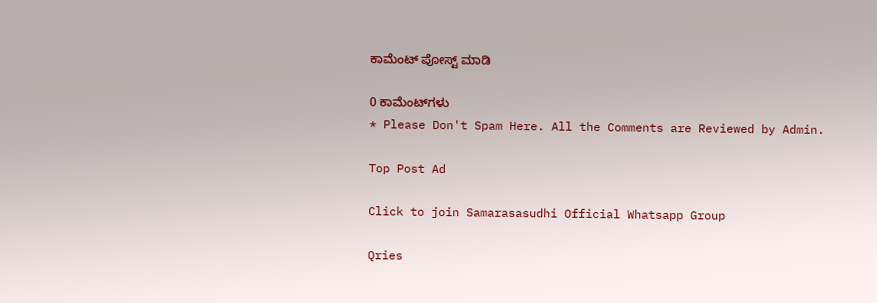ಕಾಮೆಂಟ್‌‌ ಪೋಸ್ಟ್‌ ಮಾಡಿ

0 ಕಾಮೆಂಟ್‌ಗಳು
* Please Don't Spam Here. All the Comments are Reviewed by Admin.

Top Post Ad

Click to join Samarasasudhi Official Whatsapp Group

Qries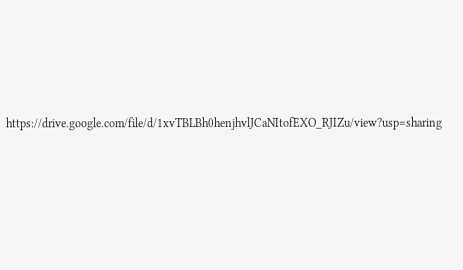https://drive.google.com/file/d/1xvTBLBh0henjhvlJCaNItofEXO_RJIZu/view?usp=sharing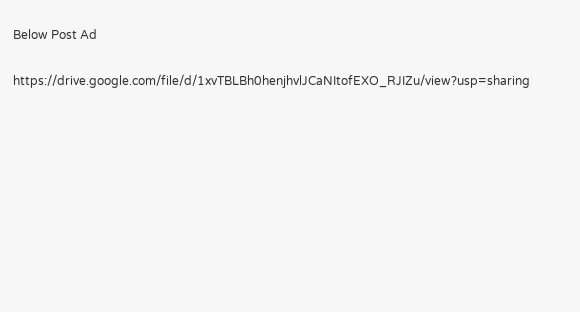Below Post Ad

https://drive.google.com/file/d/1xvTBLBh0henjhvlJCaNItofEXO_RJIZu/view?usp=sharing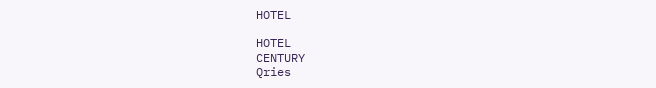HOTEL

HOTEL
CENTURY
Qries